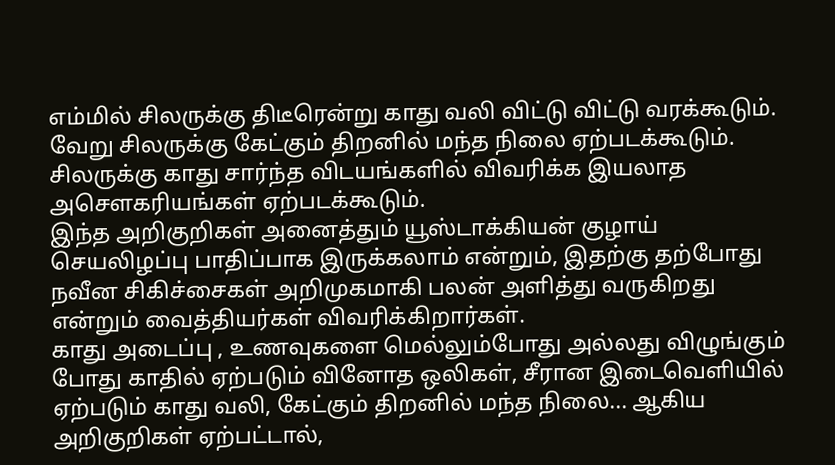எம்மில் சிலருக்கு திடீரென்று காது வலி விட்டு விட்டு வரக்கூடும். வேறு சிலருக்கு கேட்கும் திறனில் மந்த நிலை ஏற்படக்கூடும். சிலருக்கு காது சார்ந்த விடயங்களில் விவரிக்க இயலாத அசௌகரியங்கள் ஏற்படக்கூடும்.
இந்த அறிகுறிகள் அனைத்தும் யூஸ்டாக்கியன் குழாய் செயலிழப்பு பாதிப்பாக இருக்கலாம் என்றும், இதற்கு தற்போது நவீன சிகிச்சைகள் அறிமுகமாகி பலன் அளித்து வருகிறது என்றும் வைத்தியர்கள் விவரிக்கிறார்கள்.
காது அடைப்பு , உணவுகளை மெல்லும்போது அல்லது விழுங்கும் போது காதில் ஏற்படும் வினோத ஒலிகள், சீரான இடைவெளியில் ஏற்படும் காது வலி, கேட்கும் திறனில் மந்த நிலை... ஆகிய அறிகுறிகள் ஏற்பட்டால்,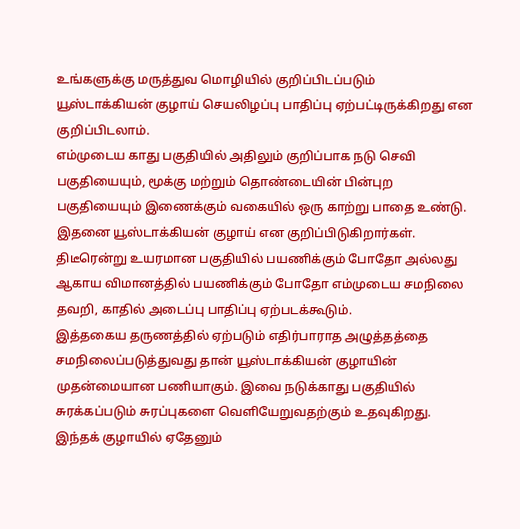உங்களுக்கு மருத்துவ மொழியில் குறிப்பிடப்படும் யூஸ்டாக்கியன் குழாய் செயலிழப்பு பாதிப்பு ஏற்பட்டிருக்கிறது என குறிப்பிடலாம்.
எம்முடைய காது பகுதியில் அதிலும் குறிப்பாக நடு செவி பகுதியையும், மூக்கு மற்றும் தொண்டையின் பின்புற பகுதியையும் இணைக்கும் வகையில் ஒரு காற்று பாதை உண்டு. இதனை யூஸ்டாக்கியன் குழாய் என குறிப்பிடுகிறார்கள். திடீரென்று உயரமான பகுதியில் பயணிக்கும் போதோ அல்லது ஆகாய விமானத்தில் பயணிக்கும் போதோ எம்முடைய சமநிலை தவறி, காதில் அடைப்பு பாதிப்பு ஏற்படக்கூடும்.
இத்தகைய தருணத்தில் ஏற்படும் எதிர்பாராத அழுத்தத்தை சமநிலைப்படுத்துவது தான் யூஸ்டாக்கியன் குழாயின் முதன்மையான பணியாகும். இவை நடுக்காது பகுதியில் சுரக்கப்படும் சுரப்புகளை வெளியேறுவதற்கும் உதவுகிறது. இந்தக் குழாயில் ஏதேனும்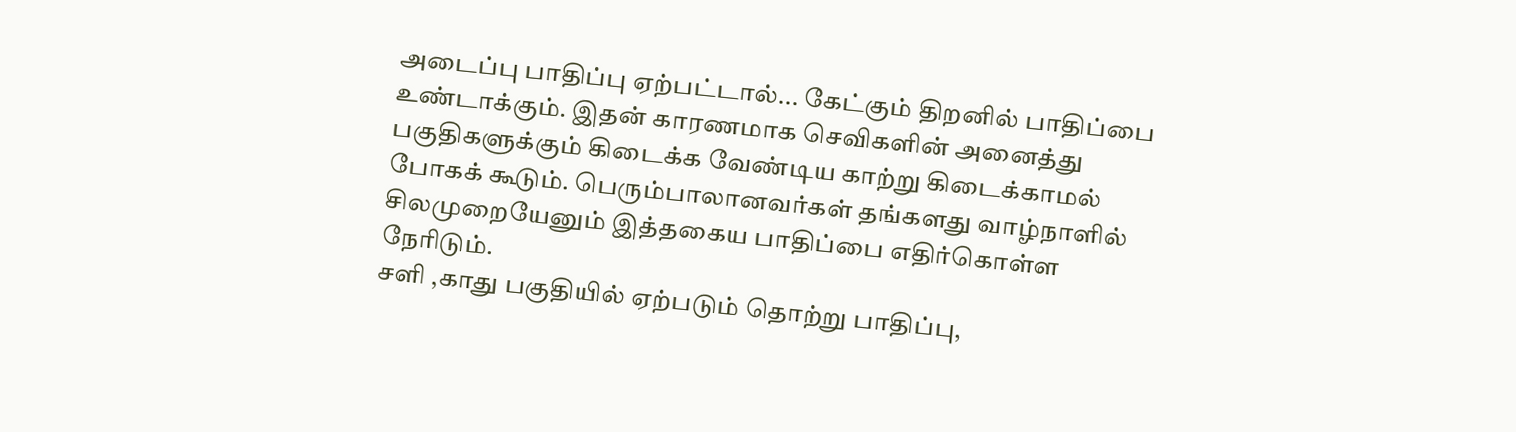அடைப்பு பாதிப்பு ஏற்பட்டால்... கேட்கும் திறனில் பாதிப்பை உண்டாக்கும். இதன் காரணமாக செவிகளின் அனைத்து பகுதிகளுக்கும் கிடைக்க வேண்டிய காற்று கிடைக்காமல் போகக் கூடும். பெரும்பாலானவர்கள் தங்களது வாழ்நாளில் சிலமுறையேனும் இத்தகைய பாதிப்பை எதிர்கொள்ள நேரிடும்.
சளி ,காது பகுதியில் ஏற்படும் தொற்று பாதிப்பு,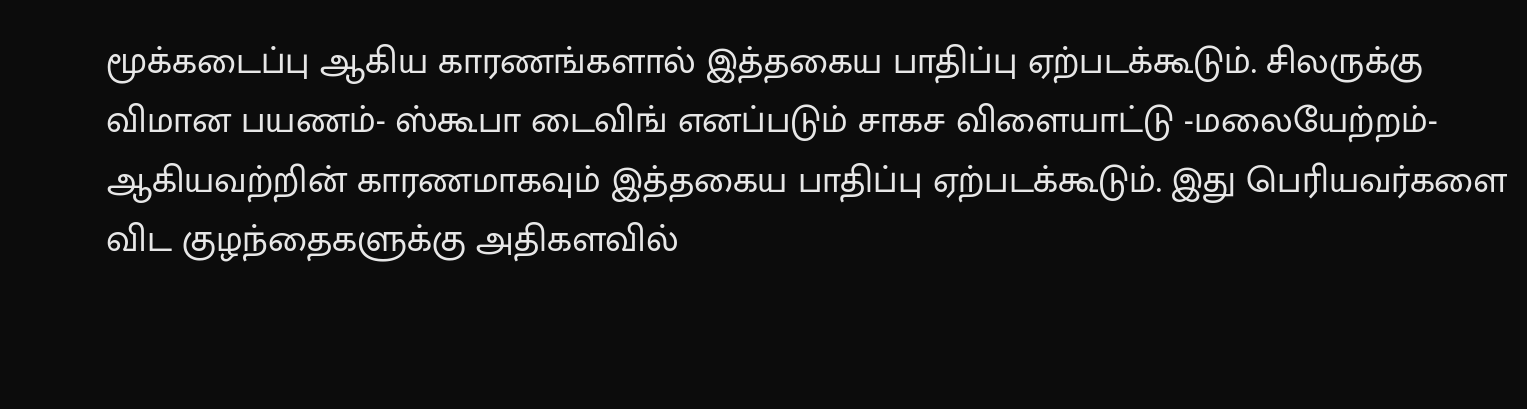மூக்கடைப்பு ஆகிய காரணங்களால் இத்தகைய பாதிப்பு ஏற்படக்கூடும். சிலருக்கு விமான பயணம்- ஸ்கூபா டைவிங் எனப்படும் சாகச விளையாட்டு -மலையேற்றம்- ஆகியவற்றின் காரணமாகவும் இத்தகைய பாதிப்பு ஏற்படக்கூடும். இது பெரியவர்களை விட குழந்தைகளுக்கு அதிகளவில்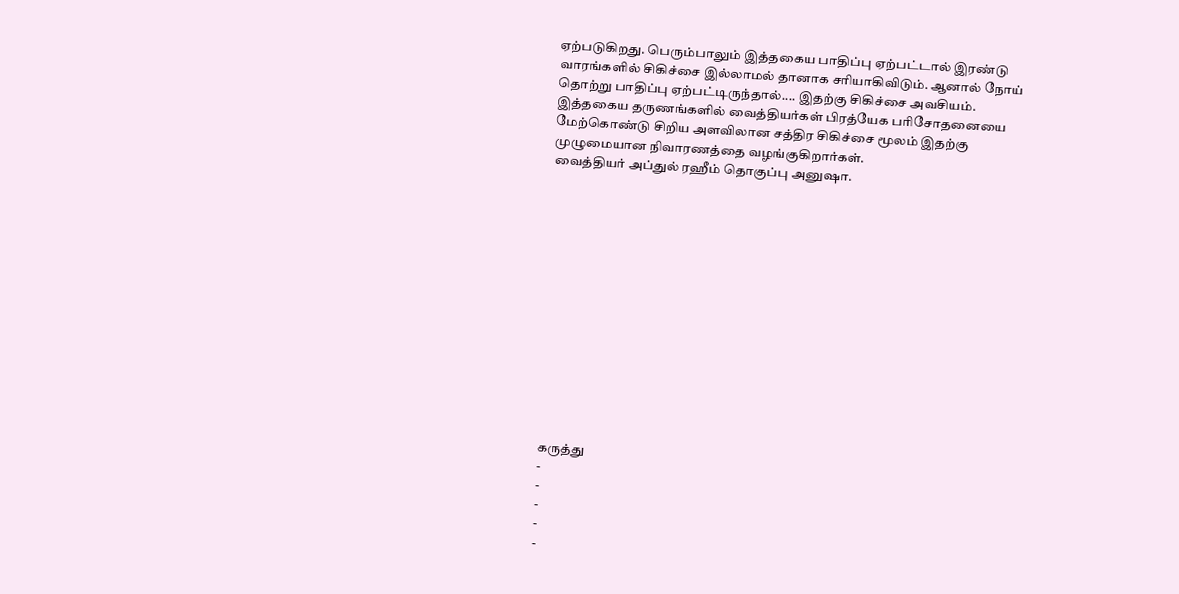ஏற்படுகிறது. பெரும்பாலும் இத்தகைய பாதிப்பு ஏற்பட்டால் இரண்டு வாரங்களில் சிகிச்சை இல்லாமல் தானாக சரியாகிவிடும். ஆனால் நோய் தொற்று பாதிப்பு ஏற்பட்டிருந்தால்.... இதற்கு சிகிச்சை அவசியம். இத்தகைய தருணங்களில் வைத்தியர்கள் பிரத்யேக பரிசோதனையை மேற்கொண்டு சிறிய அளவிலான சத்திர சிகிச்சை மூலம் இதற்கு முழுமையான நிவாரணத்தை வழங்குகிறார்கள்.
வைத்தியர் அப்துல் ரஹீம் தொகுப்பு அனுஷா.














கருத்து
-
-
-
-
-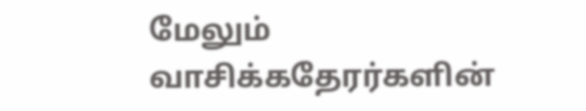மேலும் வாசிக்கதேரர்களின்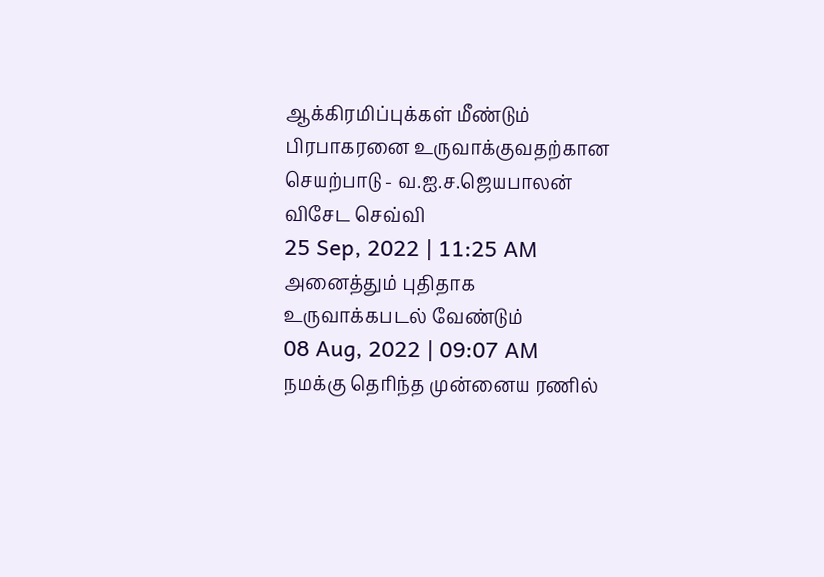ஆக்கிரமிப்புக்கள் மீண்டும் பிரபாகரனை உருவாக்குவதற்கான செயற்பாடு - வ.ஐ.ச.ஜெயபாலன் விசேட செவ்வி
25 Sep, 2022 | 11:25 AM
அனைத்தும் புதிதாக உருவாக்கபடல் வேண்டும்
08 Aug, 2022 | 09:07 AM
நமக்கு தெரிந்த முன்னைய ரணில்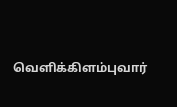வெளிக்கிளம்புவார்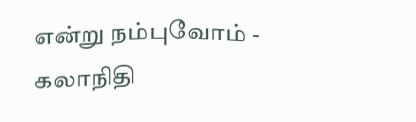என்று நம்புவோம் - கலாநிதி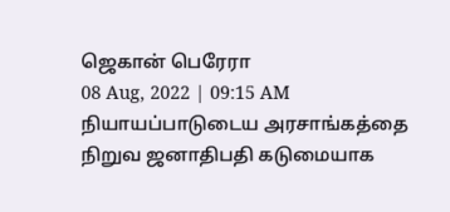ஜெகான் பெரேரா
08 Aug, 2022 | 09:15 AM
நியாயப்பாடுடைய அரசாங்கத்தை நிறுவ ஜனாதிபதி கடுமையாக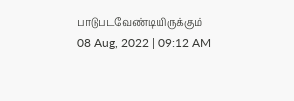பாடுபடவேண்டியிருக்கும்
08 Aug, 2022 | 09:12 AM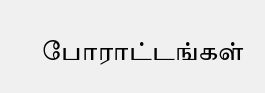போராட்டங்கள்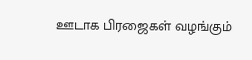ஊடாக பிரஜைகள் வழங்கும்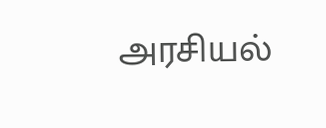அரசியல்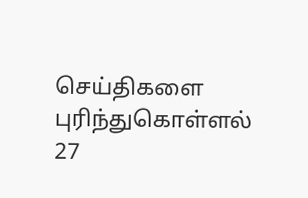செய்திகளை புரிந்துகொள்ளல்
27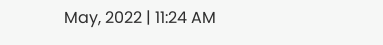May, 2022 | 11:24 AM